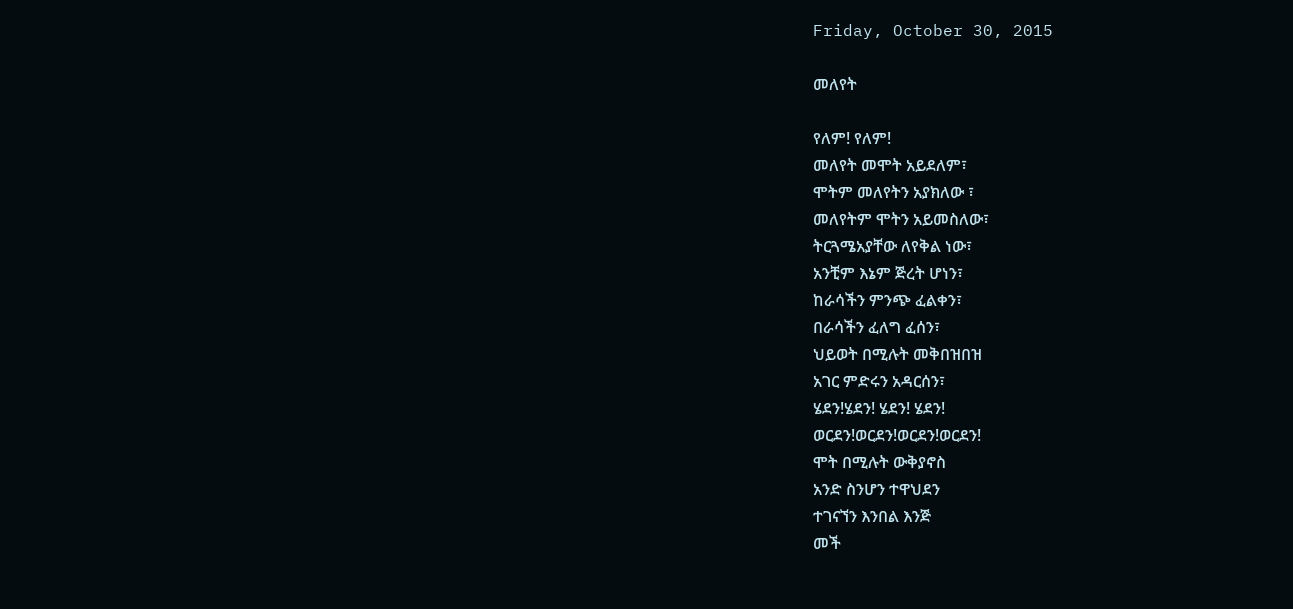Friday, October 30, 2015

መለየት

የለም! የለም!
መለየት መሞት አይደለም፣
ሞትም መለየትን አያክለው ፣
መለየትም ሞትን አይመስለው፣
ትርጓሜአያቸው ለየቅል ነው፣
አንቺም እኔም ጅረት ሆነን፣
ከራሳችን ምንጭ ፈልቀን፣
በራሳችን ፈለግ ፈሰን፣
ህይወት በሚሉት መቅበዝበዝ
አገር ምድሩን አዳርሰን፣
ሄደን!ሄደን! ሄደን! ሄደን!
ወርደን!ወርደን!ወርደን!ወርደን!
ሞት በሚሉት ውቅያኖስ
አንድ ስንሆን ተዋህደን
ተገናኘን እንበል እንጅ
መች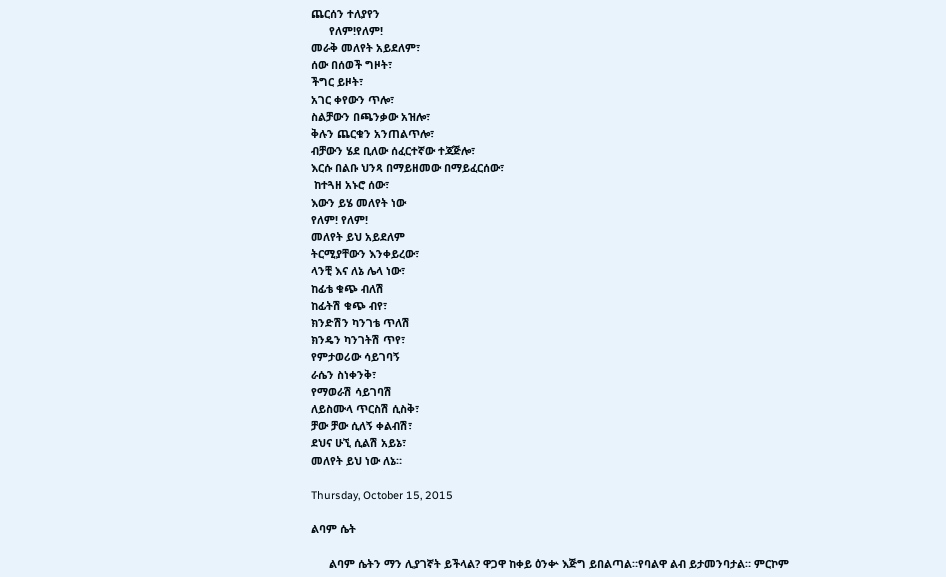ጨርሰን ተለያየን
      የለም!የለም!
መራቅ መለየት አይደለም፣
ሰው በሰወች ግዞት፣
ችግር ይዞት፣
አገር ቀየውን ጥሎ፣
ስልቻውን በጫንቃው አዝሎ፣
ቅሉን ጨርቁን አንጠልጥሎ፣
ብቻውን ሄደ ቢለው ሰፈርተኛው ተጃጅሎ፣
እርሱ በልቡ ህንጻ በማይዘመው በማይፈርሰው፣
 ከተጓዘ አኑሮ ሰው፣
እውን ይሄ መለየት ነው
የለም! የለም!
መለየት ይህ አይደለም
ትርሚያቸውን እንቀይረው፣
ላንቺ እና ለኔ ሌላ ነው፣
ከፊቴ ቁጭ ብለሽ
ከፊትሽ ቁጭ ብየ፣
ክንድሽን ካንገቴ ጥለሽ
ክንዴን ካንገትሽ ጥየ፣
የምታወሪው ሳይገባኝ
ራሴን ስነቀንቅ፣
የማወራሽ ሳይገባሽ
ለይስሙላ ጥርስሽ ሲስቅ፣
ቻው ቻው ሲለኝ ቀልብሽ፣
ደህና ሁኚ ሲልሽ አይኔ፣
መለየት ይህ ነው ለኔ።

Thursday, October 15, 2015

ልባም ሴት

      ልባም ሴትን ማን ሊያገኛት ይችላል? ዋጋዋ ከቀይ ዕንቍ እጅግ ይበልጣል።የባልዋ ልብ ይታመንባታል። ምርኮም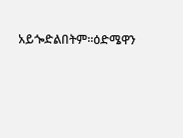አይጐድልበትም።ዕድሜዋን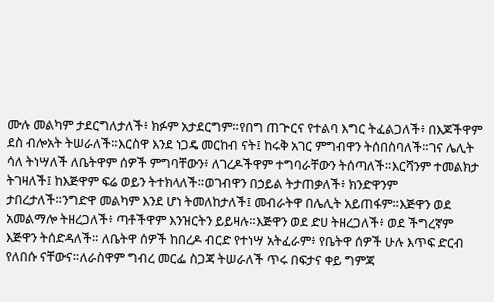ሙሉ መልካም ታደርግለታለች፥ ክፉም አታደርግም።የበግ ጠጕርና የተልባ እግር ትፈልጋለች፥ በእጆችዋም ደስ ብሎአት ትሠራለች።እርስዋ እንደ ነጋዴ መርከብ ናት፤ ከሩቅ አገር ምግብዋን ትሰበስባለች።ገና ሌሊት ሳለ ትነሣለች ለቤትዋም ሰዎች ምግባቸውን፥ ለገረዶችዋም ተግባራቸውን ትሰጣለች።እርሻንም ተመልክታ ትገዛለች፤ ከእጅዋም ፍሬ ወይን ትተክላለች።ወገብዋን በኃይል ትታጠቃለች፥ ክንድዋንም ታበረታለች።ንግድዋ መልካም እንደ ሆነ ትመለከታለች፤ መብራትዋ በሌሊት አይጠፋም።እጅዋን ወደ አመልማሎ ትዘረጋለች፥ ጣቶችዋም እንዝርትን ይይዛሉ።እጅዋን ወደ ድሀ ትዘረጋለች፥ ወደ ችግረኛም እጅዋን ትሰድዳለች። ለቤትዋ ሰዎች ከበረዶ ብርድ የተነሣ አትፈራም፥ የቤትዋ ሰዎች ሁሉ እጥፍ ድርብ የለበሱ ናቸውና።ለራስዋም ግብረ መርፌ ስጋጃ ትሠራለች ጥሩ በፍታና ቀይ ግምጃ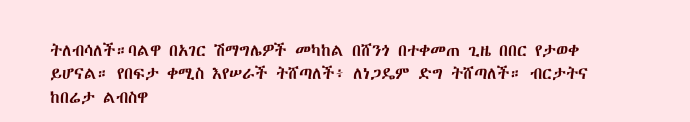ትለብሳለች።ባልዋ በአገር ሽማግሌዎች መካከል በሸንጎ በተቀመጠ ጊዜ በበር የታወቀ ይሆናል። የበፍታ ቀሚስ እየሠራች ትሸጣለች፥ ለነጋዴም ድግ ትሸጣለች። ብርታትና ከበሬታ ልብስዋ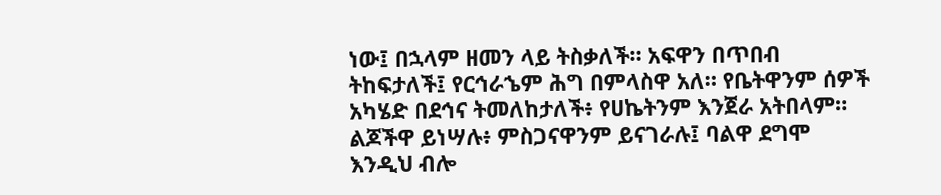ነው፤ በኋላም ዘመን ላይ ትስቃለች። አፍዋን በጥበብ ትከፍታለች፤ የርኅራኄም ሕግ በምላስዋ አለ። የቤትዋንም ሰዎች አካሄድ በደኅና ትመለከታለች፥ የሀኬትንም እንጀራ አትበላም። ልጆችዋ ይነሣሉ፥ ምስጋናዋንም ይናገራሉ፤ ባልዋ ደግሞ እንዲህ ብሎ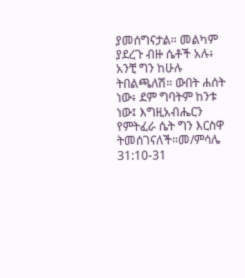ያመሰግናታል። መልካም ያደረጉ ብዙ ሴቶች አሉ፥ አንቺ ግን ከሁሉ ትበልጫለሽ። ውበት ሐሰት ነው፥ ደም ግባትም ከንቱ ነው፤ እግዚአብሔርን የምትፈራ ሴት ግን እርስዋ ትመሰገናለች።መ/ምሳሌ 31:10-31